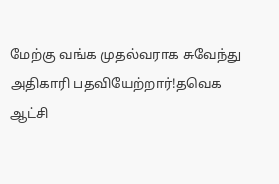மேற்கு வங்க முதல்வராக சுவேந்து அதிகாரி பதவியேற்றார்!தவெக ஆட்சி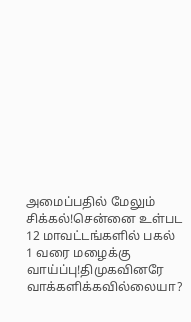அமைப்பதில் மேலும் சிக்கல்!சென்னை உள்பட 12 மாவட்டங்களில் பகல் 1 வரை மழைக்கு வாய்ப்பு!திமுகவினரே வாக்களிக்கவில்லையா?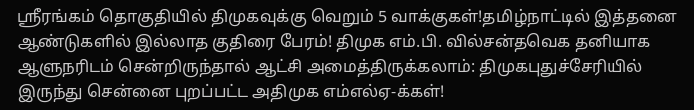ஸ்ரீரங்கம் தொகுதியில் திமுகவுக்கு வெறும் 5 வாக்குகள்!தமிழ்நாட்டில் இத்தனை ஆண்டுகளில் இல்லாத குதிரை பேரம்! திமுக எம்.பி. வில்சன்தவெக தனியாக ஆளுநரிடம் சென்றிருந்தால் ஆட்சி அமைத்திருக்கலாம்: திமுகபுதுச்சேரியில் இருந்து சென்னை புறப்பட்ட அதிமுக எம்எல்ஏ-க்கள்!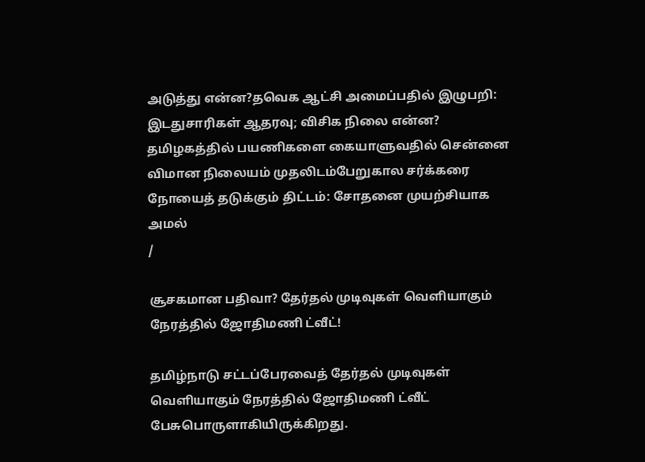அடுத்து என்ன?தவெக ஆட்சி அமைப்பதில் இழுபறி: இடதுசாரிகள் ஆதரவு; விசிக நிலை என்ன? தமிழகத்தில் பயணிகளை கையாளுவதில் சென்னை விமான நிலையம் முதலிடம்பேறுகால சர்க்கரை நோயைத் தடுக்கும் திட்டம்: சோதனை முயற்சியாக அமல்
/

சூசகமான பதிவா? தேர்தல் முடிவுகள் வெளியாகும் நேரத்தில் ஜோதிமணி ட்வீட்!

தமிழ்நாடு சட்டப்பேரவைத் தேர்தல் முடிவுகள் வெளியாகும் நேரத்தில் ஜோதிமணி ட்வீட் பேசுபொருளாகியிருக்கிறது.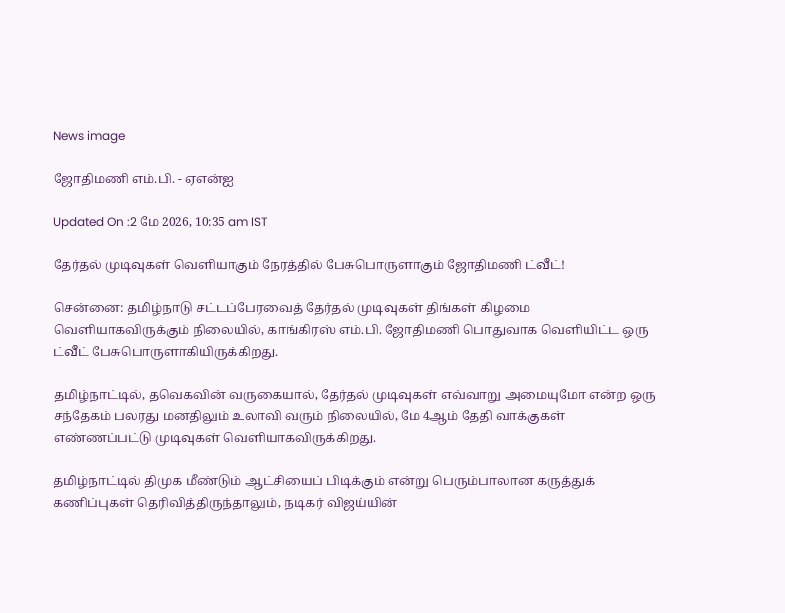News image

ஜோதிமணி எம்.பி. - ஏஎன்ஐ

Updated On :2 மே 2026, 10:35 am IST

தேர்தல் முடிவுகள் வெளியாகும் நேரத்தில் பேசுபொருளாகும் ஜோதிமணி ட்வீட்!

சென்னை: தமிழ்நாடு சட்டப்பேரவைத் தேர்தல் முடிவுகள் திங்கள் கிழமை வெளியாகவிருக்கும் நிலையில், காங்கிரஸ் எம்.பி. ஜோதிமணி பொதுவாக வெளியிட்ட ஒரு ட்வீட் பேசுபொருளாகியிருக்கிறது.

தமிழ்நாட்டில், தவெகவின் வருகையால், தேர்தல் முடிவுகள் எவ்வாறு அமையுமோ என்ற ஒரு சந்தேகம் பலரது மனதிலும் உலாவி வரும் நிலையில், மே 4ஆம் தேதி வாக்குகள் எண்ணப்பட்டு முடிவுகள் வெளியாகவிருக்கிறது.

தமிழ்நாட்டில் திமுக மீண்டும் ஆட்சியைப் பிடிக்கும் என்று பெரும்பாலான கருத்துக் கணிப்புகள் தெரிவித்திருந்தாலும், நடிகர் விஜய்யின்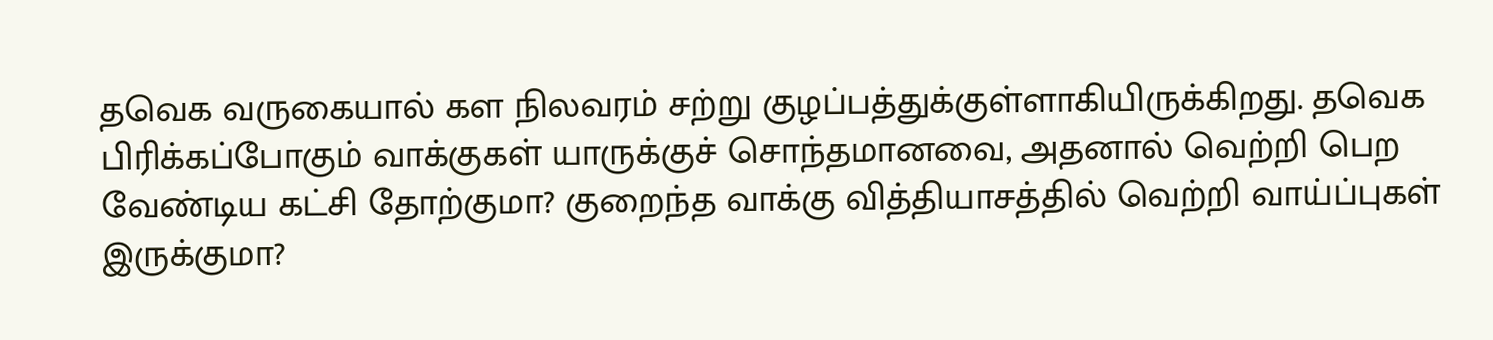தவெக வருகையால் கள நிலவரம் சற்று குழப்பத்துக்குள்ளாகியிருக்கிறது. தவெக பிரிக்கப்போகும் வாக்குகள் யாருக்குச் சொந்தமானவை, அதனால் வெற்றி பெற வேண்டிய கட்சி தோற்குமா? குறைந்த வாக்கு வித்தியாசத்தில் வெற்றி வாய்ப்புகள் இருக்குமா?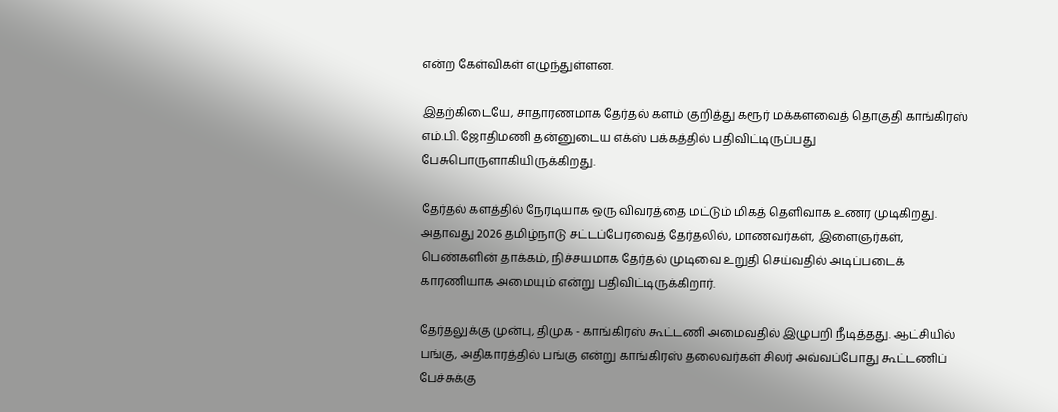என்ற கேள்விகள் எழுந்துள்ளன.

இதற்கிடையே, சாதாரணமாக தேர்தல் களம் குறித்து கரூர் மக்களவைத் தொகுதி காங்கிரஸ் எம்.பி. ஜோதிமணி தன்னுடைய எக்ஸ் பக்கத்தில் பதிவிட்டிருப்பது பேசுபொருளாகியிருக்கிறது.

தேர்தல் களத்தில் நேரடியாக ஒரு விவரத்தை மட்டும் மிகத் தெளிவாக உணர முடிகிறது. அதாவது 2026 தமிழ்நாடு சட்டப்பேரவைத் தேர்தலில், மாணவர்கள், இளைஞர்கள், பெண்களின் தாக்கம், நிச்சயமாக தேர்தல் முடிவை உறுதி செய்வதில் அடிப்படைக் காரணியாக அமையும் என்று பதிவிட்டிருக்கிறார்.

தேர்தலுக்கு முன்பு, திமுக - காங்கிரஸ் கூட்டணி அமைவதில் இழுபறி நீடித்தது. ஆட்சியில் பங்கு, அதிகாரத்தில் பங்கு என்று காங்கிரஸ் தலைவர்கள் சிலர் அவ்வப்போது கூட்டணிப் பேச்சுக்கு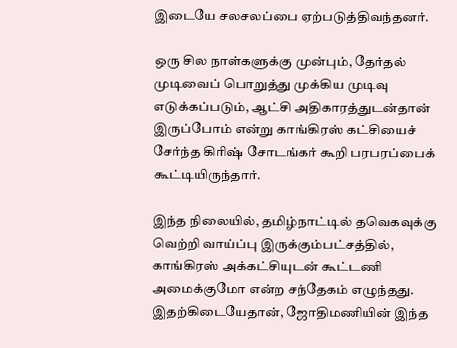இடையே சலசலப்பை ஏற்படுத்திவந்தனர்.

ஒரு சில நாள்களுக்கு முன்பும், தேர்தல் முடிவைப் பொறுத்து முக்கிய முடிவு எடுக்கப்படும், ஆட்சி அதிகாரத்துடன்தான் இருப்போம் என்று காங்கிரஸ் கட்சியைச் சேர்ந்த கிரிஷ் சோடங்கர் கூறி பரபரப்பைக் கூட்டியிருந்தார்.

இந்த நிலையில், தமிழ்நாட்டில் தவெகவுக்கு வெற்றி வாய்ப்பு இருக்கும்பட்சத்தில், காங்கிரஸ் அக்கட்சியுடன் கூட்டணி அமைக்குமோ என்ற சந்தேகம் எழுந்தது. இதற்கிடையேதான், ஜோதிமணியின் இந்த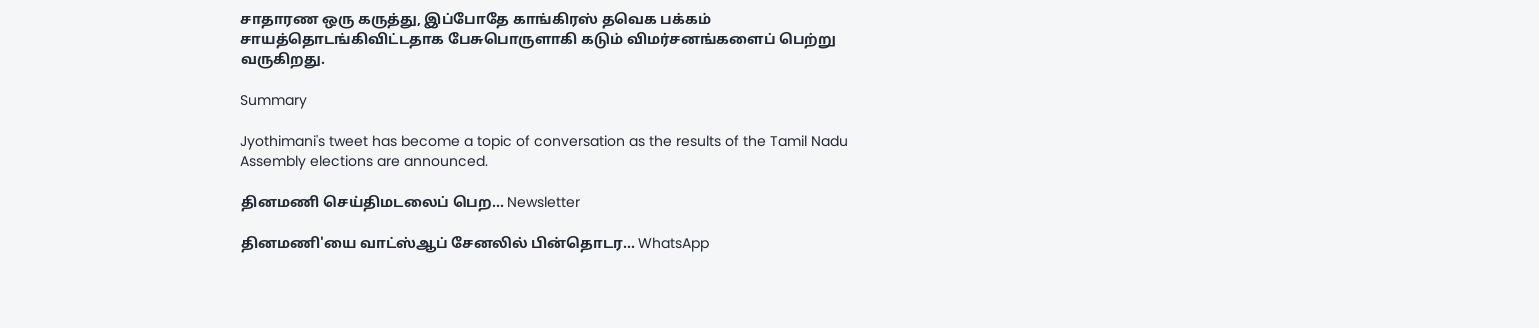சாதாரண ஒரு கருத்து, இப்போதே காங்கிரஸ் தவெக பக்கம் சாயத்தொடங்கிவிட்டதாக பேசுபொருளாகி கடும் விமர்சனங்களைப் பெற்று வருகிறது.

Summary

Jyothimani's tweet has become a topic of conversation as the results of the Tamil Nadu Assembly elections are announced.

தினமணி செய்திமடலைப் பெற... Newsletter

தினமணி'யை வாட்ஸ்ஆப் சேனலில் பின்தொடர... WhatsApp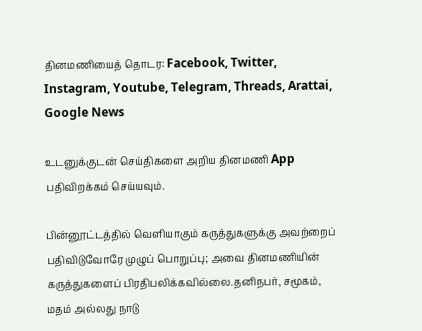தினமணியைத் தொடர: Facebook, Twitter, Instagram, Youtube, Telegram, Threads, Arattai, Google News

உடனுக்குடன் செய்திகளை அறிய தினமணி App பதிவிறக்கம் செய்யவும்.

பின்னூட்டத்தில் வெளியாகும் கருத்துகளுக்கு அவற்றைப் பதிவிடுவோரே முழுப் பொறுப்பு; அவை தினமணியின் கருத்துகளைப் பிரதிபலிக்கவில்லை.தனிநபர், சமூகம், மதம் அல்லது நாடு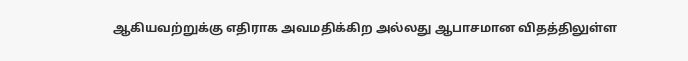ஆகியவற்றுக்கு எதிராக அவமதிக்கிற அல்லது ஆபாசமான விதத்திலுள்ள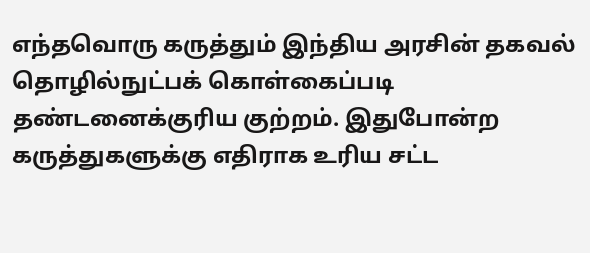எந்தவொரு கருத்தும் இந்திய அரசின் தகவல் தொழில்நுட்பக் கொள்கைப்படி தண்டனைக்குரிய குற்றம். இதுபோன்ற கருத்துகளுக்கு எதிராக உரிய சட்ட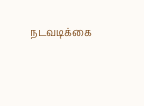நடவடிக்கை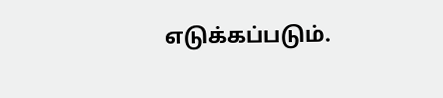எடுக்கப்படும்.